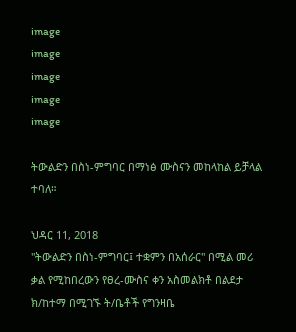image
image
image
image
image

ትውልድን በስነ-ምግባር በማነፅ ሙስናን መከላከል ይቻላል ተባለ።

ህዳር 11, 2018
"ትውልድን በስነ-ምግባር፤ ተቋምን በአሰራር" በሚል መሪ ቃል የሚከበረውን የፀረ-ሙስና ቀን አስመልክቶ በልደታ ክ/ከተማ በሚገኙ ት/ቤቶች የግንዛቤ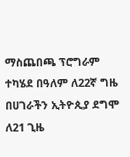ማስጨበጫ ፕሮግራም ተካሄደ በዓለም ለ22ኛ ግዜ በሀገራችን ኢትዮጲያ ደግሞ ለ21 ጊዜ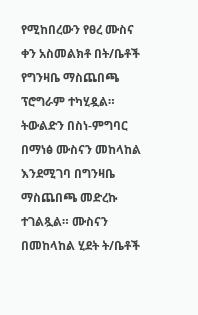የሚከበረውን የፀረ ሙስና ቀን አስመልክቶ በት/ቤቶች የግንዛቤ ማስጨበጫ ፕሮግራም ተካሂዷል። ትውልድን በስነ-ምግባር በማነፅ ሙስናን መከላከል እንደሚገባ በግንዛቤ ማስጨበጫ መድረኩ ተገልጿል። ሙስናን በመከላከል ሂደት ት/ቤቶች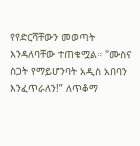የየድርሻቸውን መወጣት እንዳለባቸው ተጠቁሟል። "ሙስና ስጋት የማይሆንባት አዲስ አበባን እንፈጥራለን!” ለጥቆማ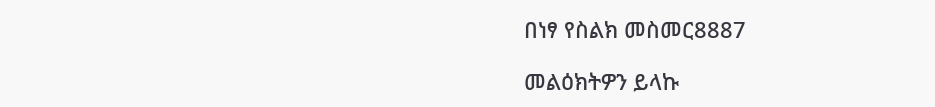በነፃ የስልክ መስመር8887

መልዕክትዎን ይላኩ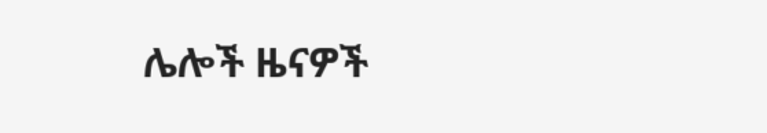ሌሎች ዜናዎች